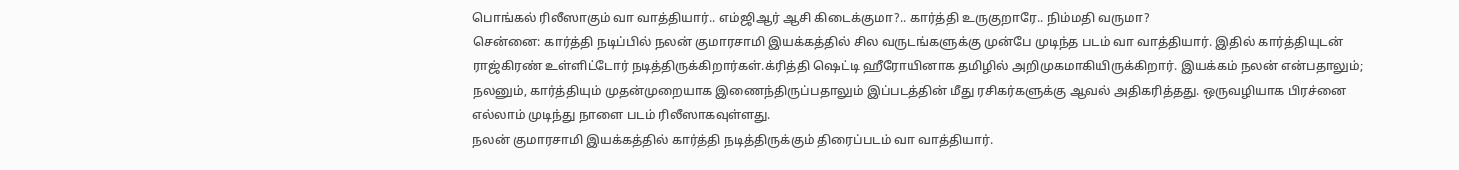பொங்கல் ரிலீஸாகும் வா வாத்தியார்.. எம்ஜிஆர் ஆசி கிடைக்குமா?.. கார்த்தி உருகுறாரே.. நிம்மதி வருமா?
சென்னை: கார்த்தி நடிப்பில் நலன் குமாரசாமி இயக்கத்தில் சில வருடங்களுக்கு முன்பே முடிந்த படம் வா வாத்தியார். இதில் கார்த்தியுடன் ராஜ்கிரண் உள்ளிட்டோர் நடித்திருக்கிறார்கள்.க்ரித்தி ஷெட்டி ஹீரோயினாக தமிழில் அறிமுகமாகியிருக்கிறார். இயக்கம் நலன் என்பதாலும்; நலனும், கார்த்தியும் முதன்முறையாக இணைந்திருப்பதாலும் இப்படத்தின் மீது ரசிகர்களுக்கு ஆவல் அதிகரித்தது. ஒருவழியாக பிரச்னை எல்லாம் முடிந்து நாளை படம் ரிலீஸாகவுள்ளது.
நலன் குமாரசாமி இயக்கத்தில் கார்த்தி நடித்திருக்கும் திரைப்படம் வா வாத்தியார்.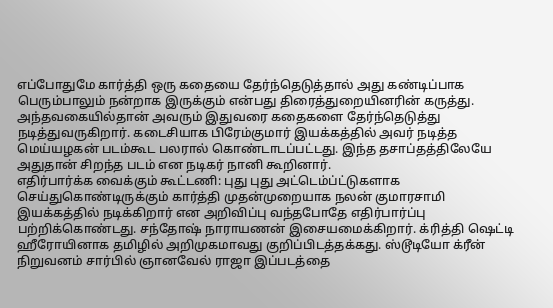எப்போதுமே கார்த்தி ஒரு கதையை தேர்ந்தெடுத்தால் அது கண்டிப்பாக பெரும்பாலும் நன்றாக இருக்கும் என்பது திரைத்துறையினரின் கருத்து. அந்தவகையில்தான் அவரும் இதுவரை கதைகளை தேர்ந்தெடுத்து நடித்துவருகிறார். கடைசியாக பிரேம்குமார் இயக்கத்தில் அவர் நடித்த மெய்யழகன் படம்கூட பலரால் கொண்டாடப்பட்டது. இந்த தசாப்தத்திலேயே அதுதான் சிறந்த படம் என நடிகர் நானி கூறினார்.
எதிர்பார்க்க வைக்கும் கூட்டணி: புது புது அட்டெம்ப்ட்டுகளாக செய்துகொண்டிருக்கும் கார்த்தி முதன்முறையாக நலன் குமாரசாமி இயக்கத்தில் நடிக்கிறார் என அறிவிப்பு வந்தபோதே எதிர்பார்ப்பு பற்றிக்கொண்டது. சந்தோஷ் நாராயணன் இசையமைக்கிறார். க்ரித்தி ஷெட்டி ஹீரோயினாக தமிழில் அறிமுகமாவது குறிப்பிடத்தக்கது. ஸ்டூடியோ க்ரீன் நிறுவனம் சார்பில் ஞானவேல் ராஜா இப்படத்தை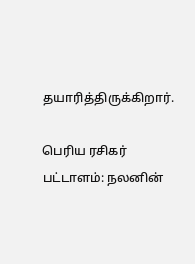தயாரித்திருக்கிறார்.

பெரிய ரசிகர் பட்டாளம்: நலனின்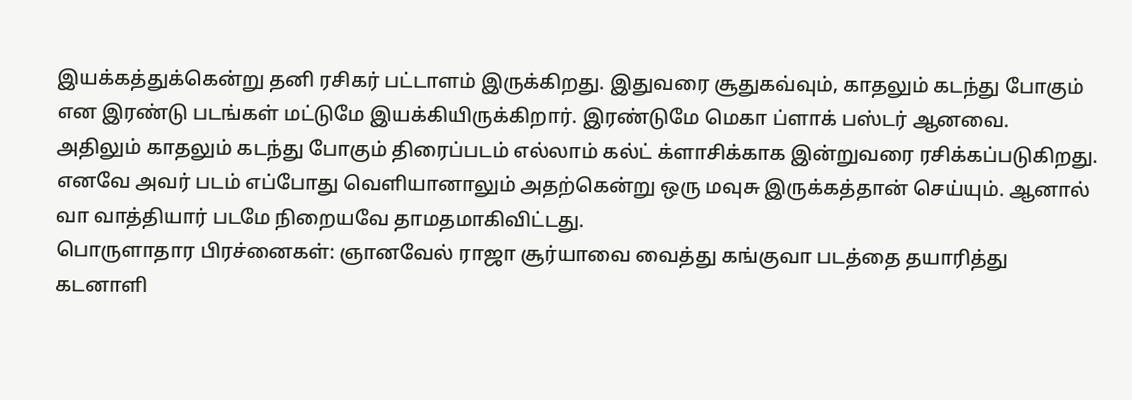இயக்கத்துக்கென்று தனி ரசிகர் பட்டாளம் இருக்கிறது. இதுவரை சூதுகவ்வும், காதலும் கடந்து போகும் என இரண்டு படங்கள் மட்டுமே இயக்கியிருக்கிறார். இரண்டுமே மெகா ப்ளாக் பஸ்டர் ஆனவை. அதிலும் காதலும் கடந்து போகும் திரைப்படம் எல்லாம் கல்ட் க்ளாசிக்காக இன்றுவரை ரசிக்கப்படுகிறது. எனவே அவர் படம் எப்போது வெளியானாலும் அதற்கென்று ஒரு மவுசு இருக்கத்தான் செய்யும். ஆனால் வா வாத்தியார் படமே நிறையவே தாமதமாகிவிட்டது.
பொருளாதார பிரச்னைகள்: ஞானவேல் ராஜா சூர்யாவை வைத்து கங்குவா படத்தை தயாரித்து கடனாளி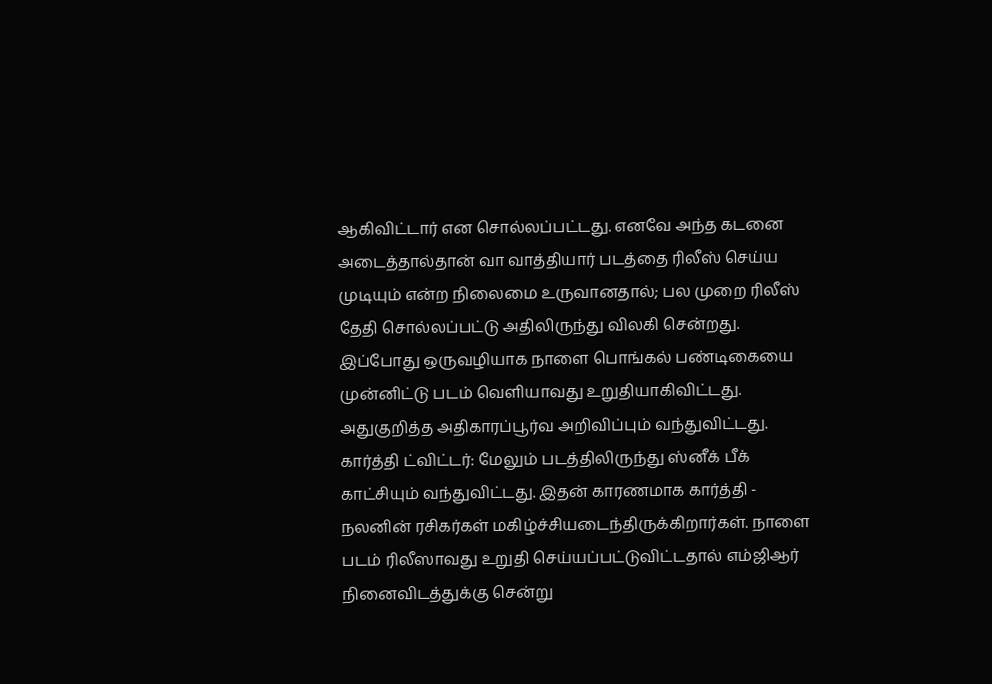ஆகிவிட்டார் என சொல்லப்பட்டது. எனவே அந்த கடனை அடைத்தால்தான் வா வாத்தியார் படத்தை ரிலீஸ் செய்ய முடியும் என்ற நிலைமை உருவானதால்; பல முறை ரிலீஸ் தேதி சொல்லப்பட்டு அதிலிருந்து விலகி சென்றது. இப்போது ஒருவழியாக நாளை பொங்கல் பண்டிகையை முன்னிட்டு படம் வெளியாவது உறுதியாகிவிட்டது. அதுகுறித்த அதிகாரப்பூர்வ அறிவிப்பும் வந்துவிட்டது.
கார்த்தி ட்விட்டர்: மேலும் படத்திலிருந்து ஸ்னீக் பீக் காட்சியும் வந்துவிட்டது. இதன் காரணமாக கார்த்தி - நலனின் ரசிகர்கள் மகிழ்ச்சியடைந்திருக்கிறார்கள். நாளை படம் ரிலீஸாவது உறுதி செய்யப்பட்டுவிட்டதால் எம்ஜிஆர் நினைவிடத்துக்கு சென்று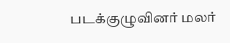படக்குழுவினர் மலர்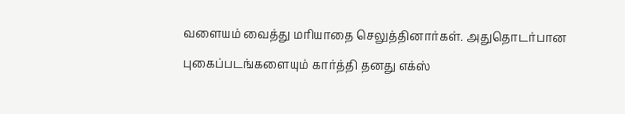வளையம் வைத்து மரியாதை செலுத்தினார்கள். அதுதொடர்பான புகைப்படங்களையும் கார்த்தி தனது எக்ஸ்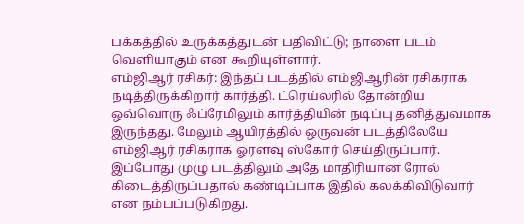பக்கத்தில் உருக்கத்துடன் பதிவிட்டு; நாளை படம் வெளியாகும் என கூறியுள்ளார்.
எம்ஜிஆர் ரசிகர்: இந்தப் படத்தில் எம்ஜிஆரின் ரசிகராக நடித்திருக்கிறார் கார்த்தி. ட்ரெய்லரில் தோன்றிய ஒவ்வொரு ஃப்ரேமிலும் கார்த்தியின் நடிப்பு தனித்துவமாக இருந்தது. மேலும் ஆயிரத்தில் ஒருவன் படத்திலேயே எம்ஜிஆர் ரசிகராக ஓரளவு ஸ்கோர் செய்திருப்பார். இப்போது முழு படத்திலும் அதே மாதிரியான ரோல் கிடைத்திருப்பதால் கண்டிப்பாக இதில் கலக்கிவிடுவார் என நம்பப்படுகிறது.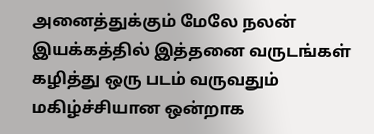அனைத்துக்கும் மேலே நலன் இயக்கத்தில் இத்தனை வருடங்கள் கழித்து ஒரு படம் வருவதும் மகிழ்ச்சியான ஒன்றாக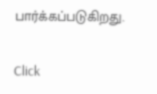பார்க்கப்படுகிறது.


Click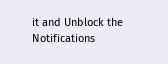it and Unblock the Notifications